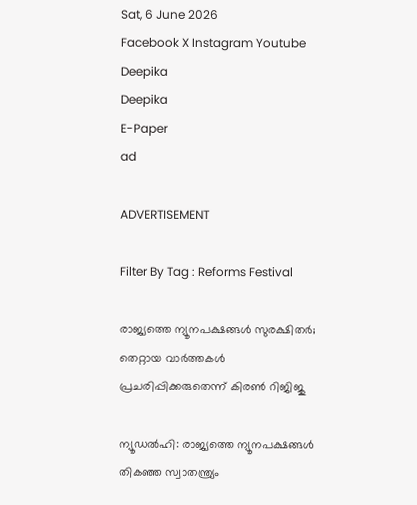Sat, 6 June 2026
Facebook X Instagram Youtube
Deepika
Deepika
E-Paper
ad

ADVERTISEMENT

Filter By Tag : Reforms Festival

രാജ്യത്തെ ന്യൂനപക്ഷങ്ങൾ സുരക്ഷിതർ; തെറ്റായ വാർത്തകൾ പ്രചരിപ്പിക്കരുതെന്ന് കിരണ്‍ റിജിജു

ന്യൂഡൽഹി: രാജ്യത്തെ ന്യൂനപക്ഷങ്ങൾ തികഞ്ഞ സ്വാതന്ത്ര്യം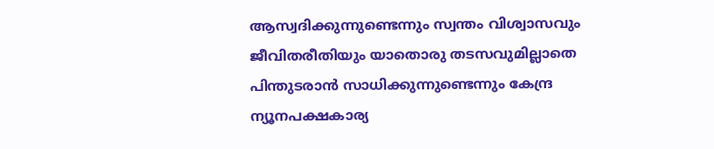ആസ്വദിക്കുന്നുണ്ടെന്നും സ്വന്തം വിശ്വാസവും ജീവിതരീതിയും യാതൊരു തടസവുമില്ലാതെ പിന്തുടരാൻ സാധിക്കുന്നുണ്ടെന്നും കേന്ദ്ര ന്യൂനപക്ഷകാര്യ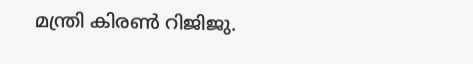മന്ത്രി കിരണ്‍ റിജിജു.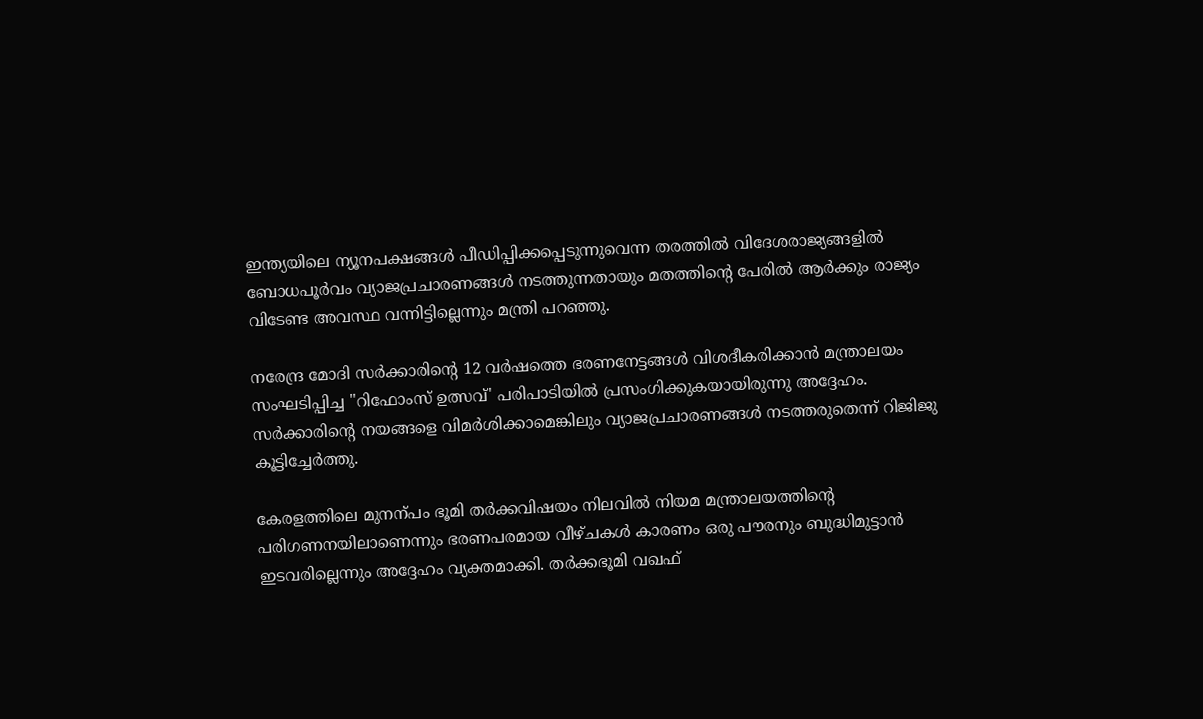ഇന്ത്യയിലെ ന്യൂനപക്ഷങ്ങൾ പീഡിപ്പിക്കപ്പെടുന്നുവെന്ന തരത്തിൽ വിദേശരാജ്യങ്ങളിൽ ബോധപൂർവം വ്യാജപ്രചാരണങ്ങൾ നടത്തുന്നതായും മതത്തിന്‍റെ പേരിൽ ആർക്കും രാജ്യം വിടേണ്ട അവസ്ഥ വന്നിട്ടില്ലെന്നും മന്ത്രി പറഞ്ഞു.

നരേന്ദ്ര മോദി സർക്കാരിന്‍റെ 12 വർഷത്തെ ഭരണനേട്ടങ്ങൾ വിശദീകരിക്കാൻ മന്ത്രാലയം സംഘടിപ്പിച്ച "റിഫോംസ് ഉത്സവ്' പരിപാടിയിൽ പ്രസംഗിക്കുകയായിരുന്നു അദ്ദേഹം. സർക്കാരിന്‍റെ നയങ്ങളെ വിമർശിക്കാമെങ്കിലും വ്യാജപ്രചാരണങ്ങൾ നടത്തരുതെന്ന് റിജിജു കൂട്ടിച്ചേർത്തു.

കേരളത്തിലെ മുനന്പം ഭൂമി തർക്കവിഷയം നിലവിൽ നിയമ മന്ത്രാലയത്തിന്‍റെ പരിഗണനയിലാണെന്നും ഭരണപരമായ വീഴ്ചകൾ കാരണം ഒരു പൗരനും ബുദ്ധിമുട്ടാൻ ഇടവരില്ലെന്നും അദ്ദേഹം വ്യക്തമാക്കി. തർക്കഭൂമി വഖഫ്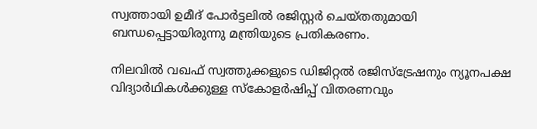സ്വത്തായി ഉമീദ് പോർട്ടലിൽ രജിസ്റ്റർ ചെയ്തതുമായി ബന്ധപ്പെട്ടായിരുന്നു മന്ത്രിയുടെ പ്രതികരണം.

നിലവിൽ വഖഫ് സ്വത്തുക്കളുടെ ഡിജിറ്റൽ രജിസ്ട്രേഷനും ന്യൂനപക്ഷ വിദ്യാർഥികൾക്കുള്ള സ്കോളർഷിപ്പ് വിതരണവും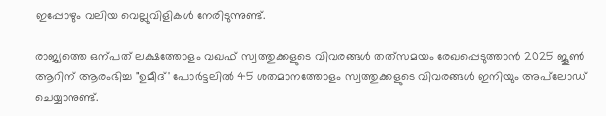ഇപ്പോഴും വലിയ വെല്ലുവിളികൾ നേരിടുന്നുണ്ട്.

രാജ്യത്തെ ഒന്പത് ലക്ഷത്തോളം വഖഫ് സ്വത്തുക്കളുടെ വിവരങ്ങൾ തത്‌സമയം രേഖപ്പെടുത്താൻ 2025 ജൂണ്‍ ആറിന് ആരംഭിച്ച "ഉമീദ്' പോർട്ടലിൽ 45 ശതമാനത്തോളം സ്വത്തുക്കളുടെ വിവരങ്ങൾ ഇനിയും അപ്‌ലോഡ് ചെയ്യാനുണ്ട്.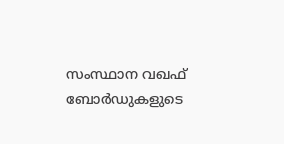സംസ്ഥാന വഖഫ് ബോർഡുകളുടെ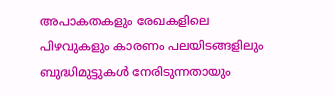അപാകതകളും രേഖകളിലെ പിഴവുകളും കാരണം പലയിടങ്ങളിലും ബുദ്ധിമുട്ടുകൾ നേരിടുന്നതായും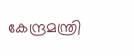കേന്ദ്രമന്ത്രി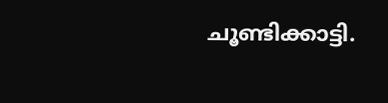ചൂണ്ടിക്കാട്ടി.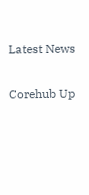Latest News

Corehub Up